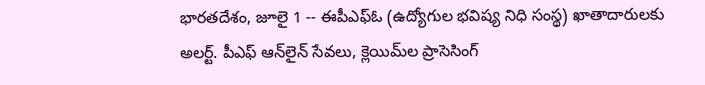భారతదేశం, జూలై 1 -- ఈపీఎఫ్‌ఓ (ఉద్యోగుల భవిష్య నిధి సంస్థ) ఖాతాదారులకు అలర్ట్. పీఎఫ్ ఆన్‌లైన్ సేవలు, క్లెయిమ్‌ల ప్రాసెసింగ్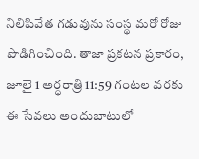నిలిపివేత గడువును సంస్థ మరో రోజు పొడిగించింది. తాజా ప్రకటన ప్రకారం, జూలై 1 అర్ధరాత్రి 11:59 గంటల వరకు ఈ సేవలు అందుబాటులో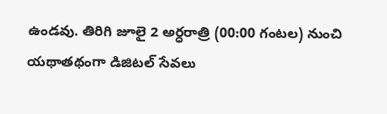ఉండవు. తిరిగి జూలై 2 అర్ధరాత్రి (00:00 గంటల) నుంచి యథాతథంగా డిజిటల్ సేవలు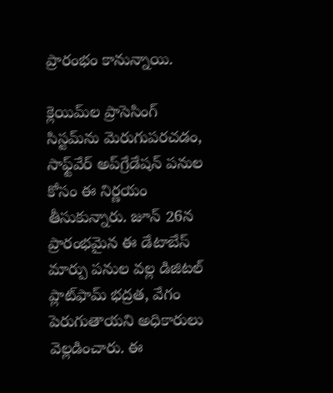ప్రారంభం కానున్నాయి.

క్లెయిమ్‌ల ప్రాసెసింగ్ సిస్టమ్‌ను మెరుగుపరచడం, సాఫ్ట్‌వేర్ అప్‌గ్రేడేషన్ పనుల కోసం ఈ నిర్ణయం తీసుకున్నారు. జూన్ 26న ప్రారంభమైన ఈ డేటాబేస్ మార్పు పనుల వల్ల డిజిటల్ ప్లాట్‌ఫామ్ భద్రత, వేగం పెరుగుతాయని అధికారులు వెల్లడించారు. ఈ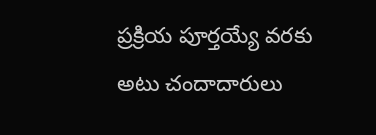ప్రక్రియ పూర్తయ్యే వరకు అటు చందాదారులు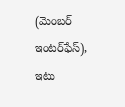(మెంబర్ ఇంటర్‌ఫేస్), ఇటు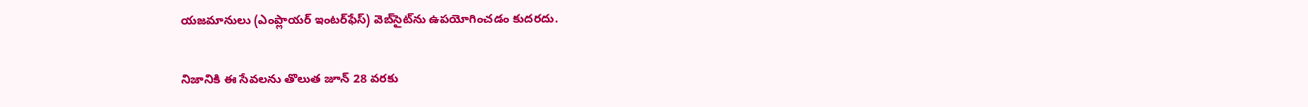యజమానులు (ఎంప్లాయర్ ఇంటర్‌ఫేస్) వెబ్‌సైట్‌ను ఉపయోగించడం కుదరదు.

నిజానికి ఈ సేవలను తొలుత జూన్ 28 వరకు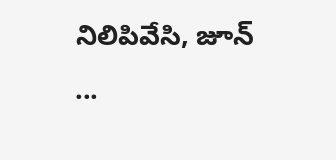నిలిపివేసి, జూన్ ...